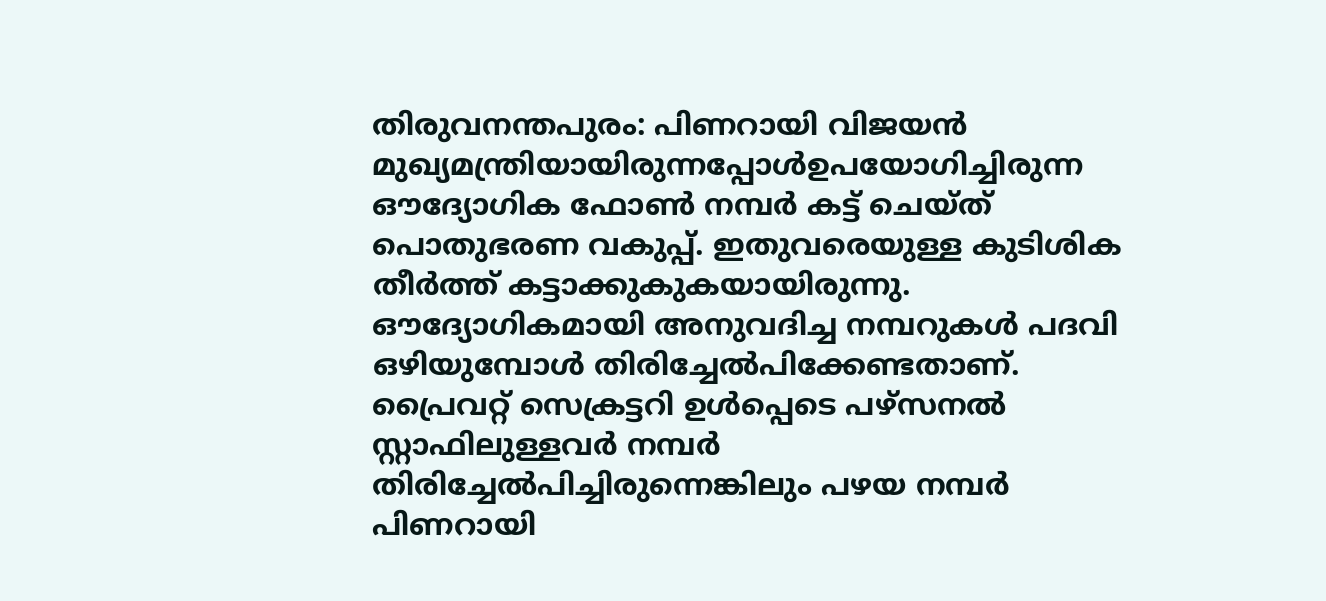തിരുവനന്തപുരം: പിണറായി വിജയൻ മുഖ്യമന്ത്രിയായിരുന്നപ്പോൾഉപയോഗിച്ചിരുന്ന ഔദ്യോഗിക ഫോൺ നമ്പർ കട്ട് ചെയ്ത് പൊതുഭരണ വകുപ്പ്. ഇതുവരെയുള്ള കുടിശിക തീർത്ത് കട്ടാക്കുകുകയായിരുന്നു. ഔദ്യോഗികമായി അനുവദിച്ച നമ്പറുകൾ പദവി ഒഴിയുമ്പോൾ തിരിച്ചേൽപിക്കേണ്ടതാണ്. പ്രൈവറ്റ് സെക്രട്ടറി ഉൾപ്പെടെ പഴ്സനൽ സ്റ്റാഫിലുള്ളവർ നമ്പർ തിരിച്ചേൽപിച്ചിരുന്നെങ്കിലും പഴയ നമ്പർ പിണറായി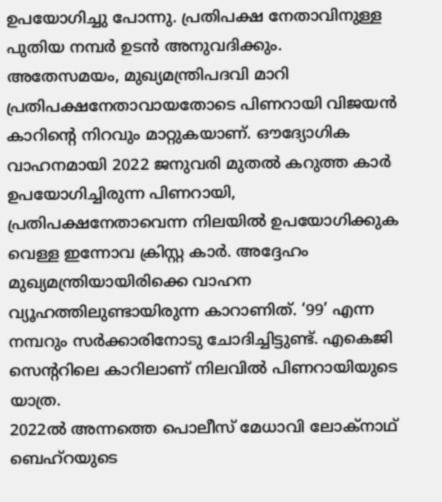ഉപയോഗിച്ചു പോന്നു. പ്രതിപക്ഷ നേതാവിനുള്ള പുതിയ നമ്പർ ഉടൻ അനുവദിക്കും.
അതേസമയം, മുഖ്യമന്ത്രിപദവി മാറി പ്രതിപക്ഷനേതാവായതോടെ പിണറായി വിജയൻ കാറിന്റെ നിറവും മാറ്റുകയാണ്. ഔദ്യോഗിക വാഹനമായി 2022 ജനുവരി മുതൽ കറുത്ത കാർ ഉപയോഗിച്ചിരുന്ന പിണറായി, പ്രതിപക്ഷനേതാവെന്ന നിലയിൽ ഉപയോഗിക്കുക വെള്ള ഇന്നോവ ക്രിസ്റ്റ കാർ. അദ്ദേഹം മുഖ്യമന്ത്രിയായിരിക്കെ വാഹന വ്യൂഹത്തിലുണ്ടായിരുന്ന കാറാണിത്. ‘99’ എന്ന നമ്പറും സർക്കാരിനോടു ചോദിച്ചിട്ടുണ്ട്. എകെജി സെന്ററിലെ കാറിലാണ് നിലവിൽ പിണറായിയുടെ യാത്ര.
2022ൽ അന്നത്തെ പൊലീസ് മേധാവി ലോക്നാഥ് ബെഹ്റയുടെ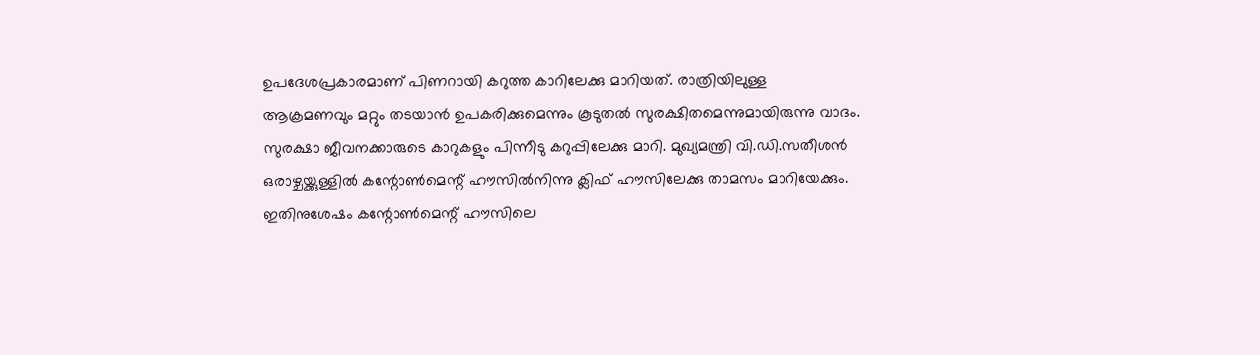ഉപദേശപ്രകാരമാണ് പിണറായി കറുത്ത കാറിലേക്കു മാറിയത്. രാത്രിയിലുള്ള ആക്രമണവും മറ്റും തടയാൻ ഉപകരിക്കുമെന്നും കൂടുതൽ സുരക്ഷിതമെന്നുമായിരുന്നു വാദം. സുരക്ഷാ ജീവനക്കാരുടെ കാറുകളും പിന്നീടു കറുപ്പിലേക്കു മാറി. മുഖ്യമന്ത്രി വി.ഡി.സതീശൻ ഒരാഴ്ചയ്ക്കുള്ളിൽ കന്റോൺമെന്റ് ഹൗസിൽനിന്നു ക്ലിഫ് ഹൗസിലേക്കു താമസം മാറിയേക്കും. ഇതിനുശേഷം കന്റോൺമെന്റ് ഹൗസിലെ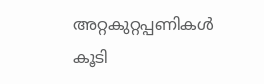അറ്റകുറ്റപ്പണികൾ കൂടി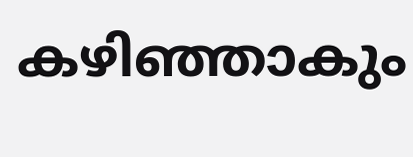കഴിഞ്ഞാകും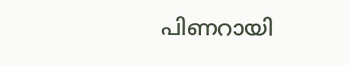പിണറായി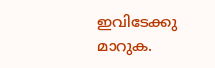ഇവിടേക്കു മാറുക.